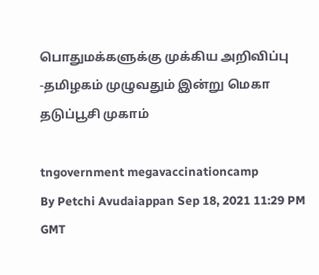பொதுமக்களுக்கு முக்கிய அறிவிப்பு -தமிழகம் முழுவதும் இன்று மெகா தடுப்பூசி முகாம்

tngovernment megavaccinationcamp
By Petchi Avudaiappan Sep 18, 2021 11:29 PM GMT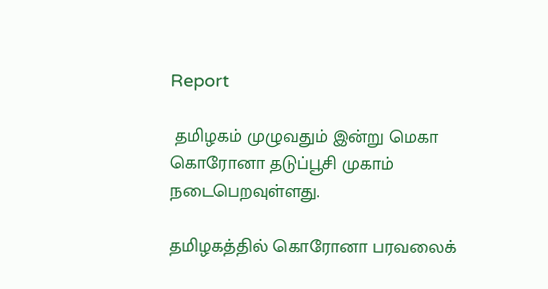Report

 தமிழகம் முழுவதும் இன்று மெகா கொரோனா தடுப்பூசி முகாம் நடைபெறவுள்ளது.

தமிழகத்தில் கொரோனா பரவலைக்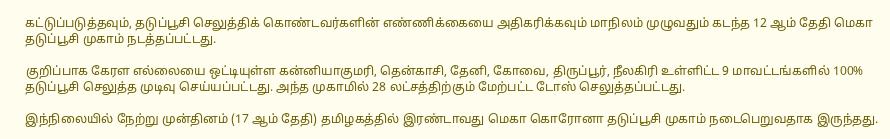கட்டுப்படுத்தவும், தடுப்பூசி செலுத்திக் கொண்டவர்களின் எண்ணிக்கையை அதிகரிக்கவும் மாநிலம் முழுவதும் கடந்த 12 ஆம் தேதி மெகா தடுப்பூசி முகாம் நடத்தப்பட்டது.

குறிப்பாக கேரள எல்லையை ஒட்டியுள்ள கன்னியாகுமரி, தென்காசி, தேனி, கோவை, திருப்பூர், நீலகிரி உள்ளிட்ட 9 மாவட்டங்களில் 100% தடுப்பூசி செலுத்த முடிவு செய்யப்பட்டது. அந்த முகாமில் 28 லட்சத்திற்கும் மேற்பட்ட டோஸ் செலுத்தப்பட்டது.

இந்நிலையில் நேற்று முன்தினம் (17 ஆம் தேதி) தமிழகத்தில் இரண்டாவது மெகா கொரோனா தடுப்பூசி முகாம் நடைபெறுவதாக இருந்தது.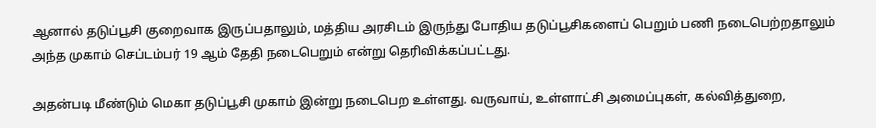ஆனால் தடுப்பூசி குறைவாக இருப்பதாலும், மத்திய அரசிடம் இருந்து போதிய தடுப்பூசிகளைப் பெறும் பணி நடைபெற்றதாலும் அந்த முகாம் செப்டம்பர் 19 ஆம் தேதி நடைபெறும் என்று தெரிவிக்கப்பட்டது.

அதன்படி மீண்டும் மெகா தடுப்பூசி முகாம் இன்று நடைபெற உள்ளது. வருவாய், உள்ளாட்சி அமைப்புகள், கல்வித்துறை,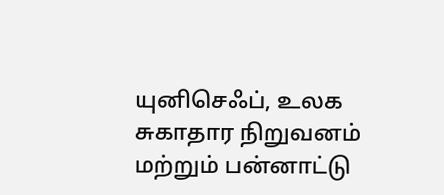யுனிசெஃப், உலக சுகாதார நிறுவனம் மற்றும் பன்னாட்டு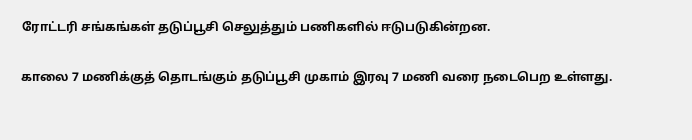ரோட்டரி சங்கங்கள் தடுப்பூசி செலுத்தும் பணிகளில் ஈடுபடுகின்றன.

காலை 7 மணிக்குத் தொடங்கும் தடுப்பூசி முகாம் இரவு 7 மணி வரை நடைபெற உள்ளது.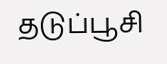தடுப்பூசி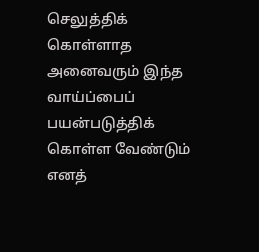செலுத்திக் கொள்ளாத அனைவரும் இந்த வாய்ப்பைப் பயன்படுத்திக் கொள்ள வேண்டும் எனத்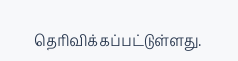தெரிவிக்கப்பட்டுள்ளது.